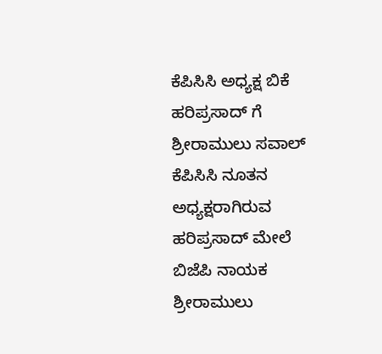ಕೆಪಿಸಿಸಿ ಅಧ್ಯಕ್ಷ ಬಿಕೆ ಹರಿಪ್ರಸಾದ್ ಗೆ ಶ್ರೀರಾಮುಲು ಸವಾಲ್
ಕೆಪಿಸಿಸಿ ನೂತನ ಅಧ್ಯಕ್ಷರಾಗಿರುವ ಹರಿಪ್ರಸಾದ್ ಮೇಲೆ ಬಿಜೆಪಿ ನಾಯಕ ಶ್ರೀರಾಮುಲು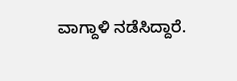ವಾಗ್ದಾಳಿ ನಡೆಸಿದ್ದಾರೆ.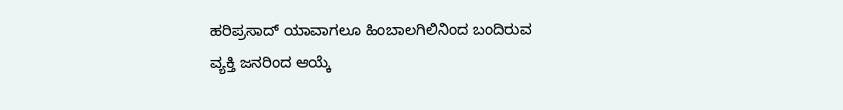ಹರಿಪ್ರಸಾದ್ ಯಾವಾಗಲೂ ಹಿಂಬಾಲಗಿಲಿನಿಂದ ಬಂದಿರುವ ವ್ಯಕ್ತಿ ಜನರಿಂದ ಆಯ್ಕೆ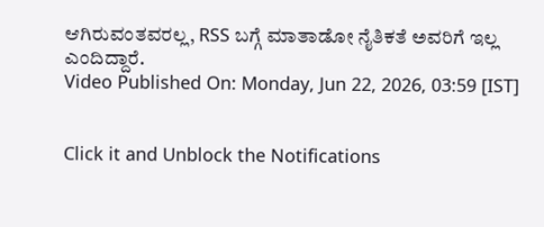ಆಗಿರುವಂತವರಲ್ಲ, RSS ಬಗ್ಗೆ ಮಾತಾಡೋ ನೈತಿಕತೆ ಅವರಿಗೆ ಇಲ್ಲ ಎಂದಿದ್ದಾರೆ.
Video Published On: Monday, Jun 22, 2026, 03:59 [IST]


Click it and Unblock the Notifications